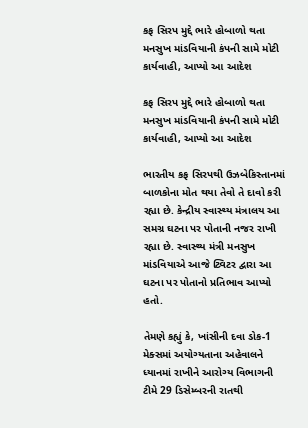કફ સિરપ મુદ્દે ભારે હોબાળો થતા મનસુખ માંડવિયાની કંપની સામે મોટી કાર્યવાહી, આપ્યો આ આદેશ

કફ સિરપ મુદ્દે ભારે હોબાળો થતા મનસુખ માંડવિયાની કંપની સામે મોટી કાર્યવાહી, આપ્યો આ આદેશ

ભારતીય કફ સિરપથી ઉઝબેકિસ્તાનમાં બાળકોના મોત થયા તેવો તે દાવો કરી રહ્યા છે. કેન્દ્રીય સ્વાસ્થ્ય મંત્રાલય આ સમગ્ર ઘટના પર પોતાની નજર રાખી રહ્યા છે. સ્વાસ્થ્ય મંત્રી મનસુખ માંડવિયાએ આજે ટ્વિટર દ્વારા આ ઘટના પર પોતાનો પ્રતિભાવ આપ્યો હતો.

તેમણે કહ્યું કે, ખાંસીની દવા ડોક-1 મેક્સમાં અયોગ્યતાના અહેવાલને ધ્યાનમાં રાખીને આરોગ્ય વિભાગની ટીમે 29 ડિસેમ્બરની રાતથી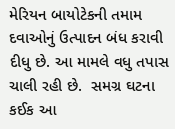મેરિયન બાયોટેકની તમામ દવાઓનું ઉત્પાદન બંધ કરાવી દીધુ છે. આ મામલે વધુ તપાસ ચાલી રહી છે.  સમગ્ર ઘટના કઈક આ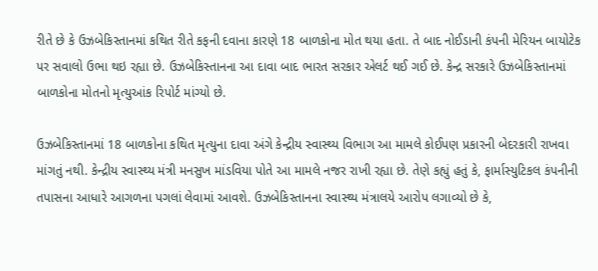રીતે છે કે ઉઝબેકિસ્તાનમાં કથિત રીતે કફની દવાના કારણે 18 બાળકોના મોત થયા હતા. તે બાદ નોઈડાની કંપની મેરિયન બાયોટેક પર સવાલો ઉભા થઇ રહ્યા છે. ઉઝબેકિસ્તાનના આ દાવા બાદ ભારત સરકાર એલર્ટ થઈ ગઈ છે. કેન્દ્ર સરકારે ઉઝબેકિસ્તાનમાં બાળકોના મોતનો મૃત્યુઆંક રિપોર્ટ માંગ્યો છે.

ઉઝબેકિસ્તાનમાં 18 બાળકોના કથિત મૃત્યુના દાવા અંગે કેન્દ્રીય સ્વાસ્થ્ય વિભાગ આ મામલે કોઈપણ પ્રકારની બેદરકારી રાખવા માંગતું નથી. કેન્દ્રીય સ્વાસ્થ્ય મંત્રી મનસુખ માંડવિયા પોતે આ મામલે નજર રાખી રહ્યા છે. તેણે કહ્યું હતું કે, ફાર્માસ્યુટિકલ કંપનીની તપાસના આધારે આગળના પગલાં લેવામાં આવશે. ઉઝબેકિસ્તાનના સ્વાસ્થ્ય મંત્રાલયે આરોપ લગાવ્યો છે કે,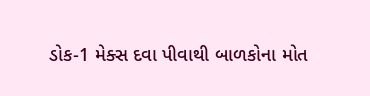ડોક-1 મેક્સ દવા પીવાથી બાળકોના મોત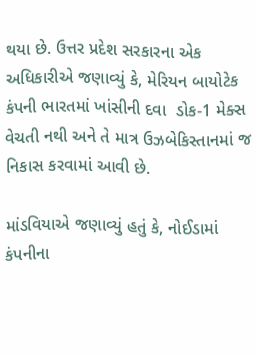થયા છે. ઉત્તર પ્રદેશ સરકારના એક અધિકારીએ જણાવ્યું કે, મેરિયન બાયોટેક કંપની ભારતમાં ખાંસીની દવા  ડોક-1 મેક્સ વેચતી નથી અને તે માત્ર ઉઝબેકિસ્તાનમાં જ નિકાસ કરવામાં આવી છે.

માંડવિયાએ જણાવ્યું હતું કે, નોઈડામાં કંપનીના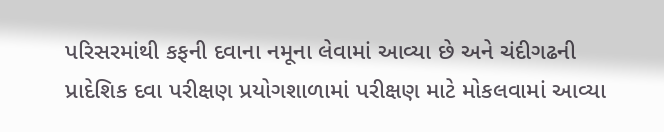પરિસરમાંથી કફની દવાના નમૂના લેવામાં આવ્યા છે અને ચંદીગઢની પ્રાદેશિક દવા પરીક્ષણ પ્રયોગશાળામાં પરીક્ષણ માટે મોકલવામાં આવ્યા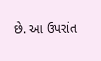છે. આ ઉપરાંત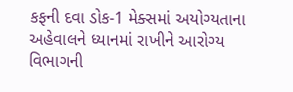કફની દવા ડોક-1 મેક્સમાં અયોગ્યતાના અહેવાલને ધ્યાનમાં રાખીને આરોગ્ય વિભાગની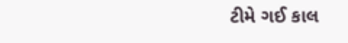ટીમે ગઈ કાલ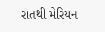રાતથી મેરિયન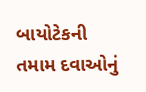બાયોટેકની તમામ દવાઓનું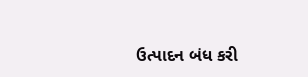ઉત્પાદન બંધ કરી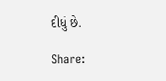દીધું છે.

Share: